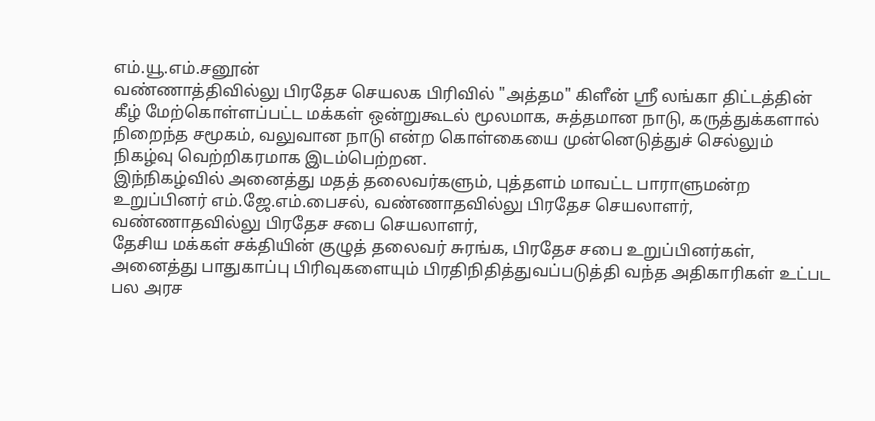எம்.யூ.எம்.சனூன்
வண்ணாத்திவில்லு பிரதேச செயலக பிரிவில் "அத்தம" கிளீன் ஸ்ரீ லங்கா திட்டத்தின் கீழ் மேற்கொள்ளப்பட்ட மக்கள் ஒன்றுகூடல் மூலமாக, சுத்தமான நாடு, கருத்துக்களால் நிறைந்த சமூகம், வலுவான நாடு என்ற கொள்கையை முன்னெடுத்துச் செல்லும் நிகழ்வு வெற்றிகரமாக இடம்பெற்றன.
இந்நிகழ்வில் அனைத்து மதத் தலைவர்களும், புத்தளம் மாவட்ட பாராளுமன்ற உறுப்பினர் எம்.ஜே.எம்.பைசல், வண்ணாதவில்லு பிரதேச செயலாளர், வண்ணாதவில்லு பிரதேச சபை செயலாளர்,
தேசிய மக்கள் சக்தியின் குழுத் தலைவர் சுரங்க, பிரதேச சபை உறுப்பினர்கள்,
அனைத்து பாதுகாப்பு பிரிவுகளையும் பிரதிநிதித்துவப்படுத்தி வந்த அதிகாரிகள் உட்பட பல அரச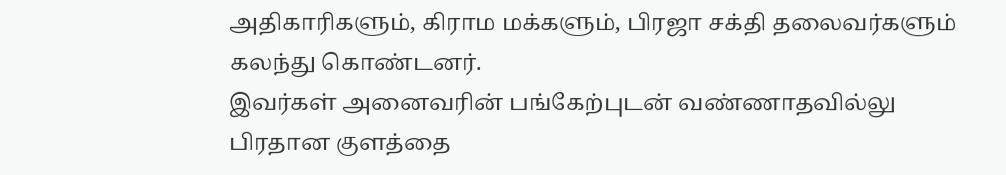அதிகாரிகளும், கிராம மக்களும், பிரஜா சக்தி தலைவர்களும் கலந்து கொண்டனர்.
இவர்கள் அனைவரின் பங்கேற்புடன் வண்ணாதவில்லு பிரதான குளத்தை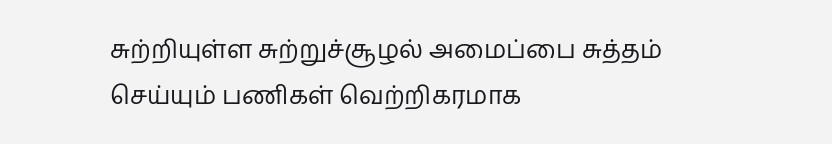சுற்றியுள்ள சுற்றுச்சூழல் அமைப்பை சுத்தம் செய்யும் பணிகள் வெற்றிகரமாக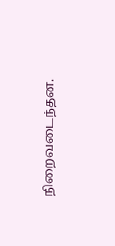நிறைவடைந்தன.